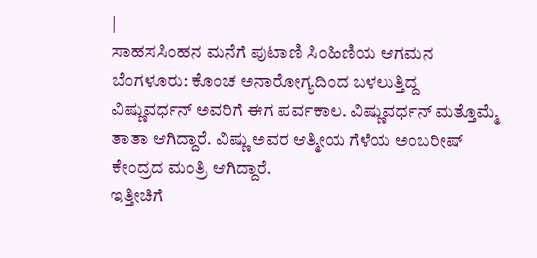|
ಸಾಹಸಸಿಂಹನ ಮನೆಗೆ ಪುಟಾಣಿ ಸಿಂಹಿಣಿಯ ಆಗಮನ
ಬೆಂಗಳೂರು: ಕೊಂಚ ಅನಾರೋಗ್ಯದಿಂದ ಬಳಲುತ್ತಿದ್ದ
ವಿಷ್ಣುವರ್ಧನ್ ಅವರಿಗೆ ಈಗ ಪರ್ವಕಾಲ. ವಿಷ್ಣುವರ್ಧನ್ ಮತ್ತೊಮ್ಮೆ
ತಾತಾ ಆಗಿದ್ದಾರೆ. ವಿಷ್ಣು ಅವರ ಆತ್ಮೀಯ ಗೆಳೆಯ ಅಂಬರೀಷ್
ಕೇಂದ್ರದ ಮಂತ್ರಿ ಆಗಿದ್ದಾರೆ.
ಇತ್ತೀಚಿಗೆ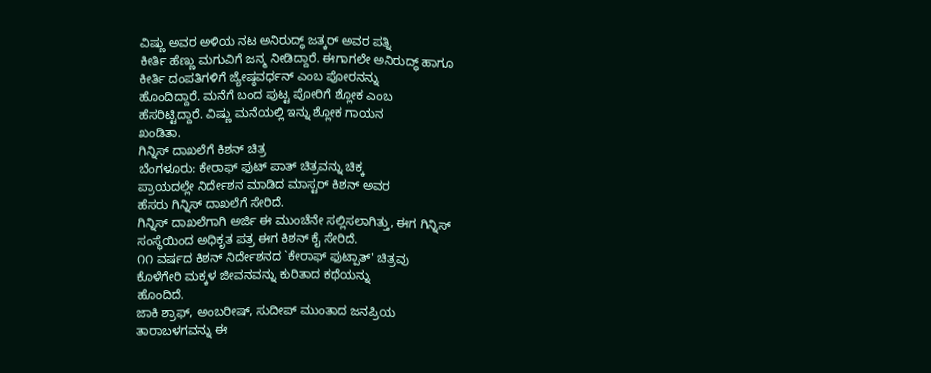ವಿಷ್ಣು ಅವರ ಅಳಿಯ ನಟ ಅನಿರುದ್ಧ್ ಜತ್ಕರ್ ಅವರ ಪತ್ನಿ
ಕೀರ್ತಿ ಹೆಣ್ಣು ಮಗುವಿಗೆ ಜನ್ಮ ನೀಡಿದ್ದಾರೆ. ಈಗಾಗಲೇ ಅನಿರುದ್ಧ್ ಹಾಗೂ
ಕೀರ್ತಿ ದಂಪತಿಗಳಿಗೆ ಜ್ಯೇಷ್ಠವರ್ಧನ್ ಎಂಬ ಪೋರನನ್ನು
ಹೊಂದಿದ್ದಾರೆ. ಮನೆಗೆ ಬಂದ ಪುಟ್ಟ ಪೋರಿಗೆ ಶ್ಲೋಕ ಎಂಬ
ಹೆಸರಿಟ್ಟಿದ್ದಾರೆ. ವಿಷ್ಣು ಮನೆಯಲ್ಲಿ ಇನ್ನು ಶ್ಲೋಕ ಗಾಯನ
ಖಂಡಿತಾ.
ಗಿನ್ನಿಸ್ ದಾಖಲೆಗೆ ಕಿಶನ್ ಚಿತ್ರ
ಬೆಂಗಳೂರು: ಕೇರಾಫ್ ಫುಟ್ ಪಾತ್ ಚಿತ್ರವನ್ನು ಚಿಕ್ಕ
ಪ್ರಾಯದಲ್ಲೇ ನಿರ್ದೇಶನ ಮಾಡಿದ ಮಾಸ್ಟರ್ ಕಿಶನ್ ಅವರ
ಹೆಸರು ಗಿನ್ನಿಸ್ ದಾಖಲೆಗೆ ಸೇರಿದೆ.
ಗಿನ್ನಿಸ್ ದಾಖಲೆಗಾಗಿ ಅರ್ಜಿ ಈ ಮುಂಚೆನೇ ಸಲ್ಲಿಸಲಾಗಿತ್ತು, ಈಗ ಗಿನ್ನಿಸ್
ಸಂಸ್ಥೆಯಿಂದ ಅಧಿಕೃತ ಪತ್ರ ಈಗ ಕಿಶನ್ ಕೈ ಸೇರಿದೆ.
೧೧ ವರ್ಷದ ಕಿಶನ್ ನಿರ್ದೇಶನದ `ಕೇರಾಫ್ ಫುಟ್ಪಾತ್' ಚಿತ್ರವು
ಕೊಳೆಗೇರಿ ಮಕ್ಕಳ ಜೀವನವನ್ನು ಕುರಿತಾದ ಕಥೆಯನ್ನು
ಹೊಂದಿದೆ.
ಜಾಕಿ ಶ್ರಾಫ್, ಅಂಬರೀಷ್, ಸುದೀಪ್ ಮುಂತಾದ ಜನಪ್ರಿಯ
ತಾರಾಬಳಗವನ್ನು ಈ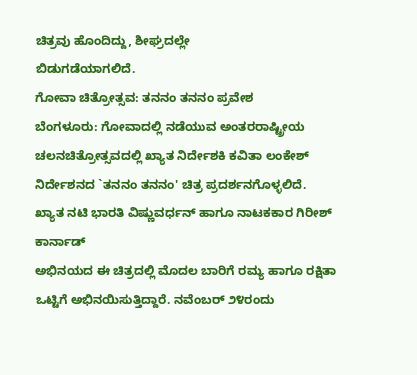ಚಿತ್ರವು ಹೊಂದಿದ್ದು, ಶೀಘ್ರದಲ್ಲೇ
ಬಿಡುಗಡೆಯಾಗಲಿದೆ.
ಗೋವಾ ಚಿತ್ರೋತ್ಸವ: ತನನಂ ತನನಂ ಪ್ರವೇಶ
ಬೆಂಗಳೂರು: ಗೋವಾದಲ್ಲಿ ನಡೆಯುವ ಅಂತರರಾಷ್ಟ್ರೀಯ
ಚಲನಚಿತ್ರೋತ್ಸವದಲ್ಲಿ ಖ್ಯಾತ ನಿರ್ದೇಶಕಿ ಕವಿತಾ ಲಂಕೇಶ್
ನಿರ್ದೇಶನದ `ತನನಂ ತನನಂ' ಚಿತ್ರ ಪ್ರದರ್ಶನಗೊಳ್ಳಲಿದೆ.
ಖ್ಯಾತ ನಟಿ ಭಾರತಿ ವಿಷ್ಣುವರ್ಧನ್ ಹಾಗೂ ನಾಟಕಕಾರ ಗಿರೀಶ್ ಕಾರ್ನಾಡ್
ಅಭಿನಯದ ಈ ಚಿತ್ರದಲ್ಲಿ ಮೊದಲ ಬಾರಿಗೆ ರಮ್ಯ ಹಾಗೂ ರಕ್ಷಿತಾ
ಒಟ್ಟಿಗೆ ಅಭಿನಯಿಸುತ್ತಿದ್ದಾರೆ. ನವೆಂಬರ್ ೨೪ರಂದು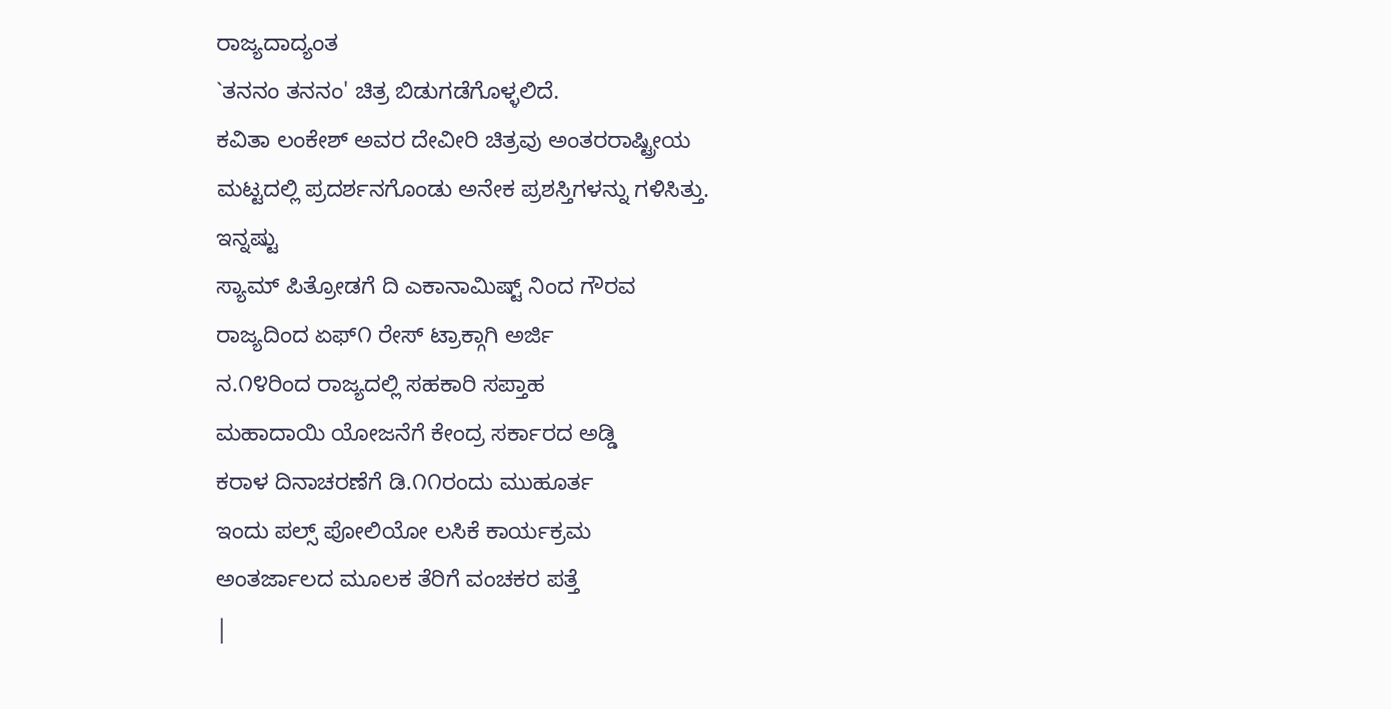ರಾಜ್ಯದಾದ್ಯಂತ
`ತನನಂ ತನನಂ' ಚಿತ್ರ ಬಿಡುಗಡೆಗೊಳ್ಳಲಿದೆ.
ಕವಿತಾ ಲಂಕೇಶ್ ಅವರ ದೇವೀರಿ ಚಿತ್ರವು ಅಂತರರಾಷ್ಟ್ರೀಯ
ಮಟ್ಟದಲ್ಲಿ ಪ್ರದರ್ಶನಗೊಂಡು ಅನೇಕ ಪ್ರಶಸ್ತಿಗಳನ್ನು ಗಳಿಸಿತ್ತು.
ಇನ್ನಷ್ಟು
ಸ್ಯಾಮ್ ಪಿತ್ರೋಡಗೆ ದಿ ಎಕಾನಾಮಿಷ್ಟ್ ನಿಂದ ಗೌರವ
ರಾಜ್ಯದಿಂದ ಏಫ್೧ ರೇಸ್ ಟ್ರಾಕ್ಗಾಗಿ ಅರ್ಜಿ
ನ.೧೪ರಿಂದ ರಾಜ್ಯದಲ್ಲಿ ಸಹಕಾರಿ ಸಪ್ತಾಹ
ಮಹಾದಾಯಿ ಯೋಜನೆಗೆ ಕೇಂದ್ರ ಸರ್ಕಾರದ ಅಡ್ಡಿ
ಕರಾಳ ದಿನಾಚರಣೆಗೆ ಡಿ.೧೧ರಂದು ಮುಹೂರ್ತ
ಇಂದು ಪಲ್ಸ್ ಪೋಲಿಯೋ ಲಸಿಕೆ ಕಾರ್ಯಕ್ರಮ
ಅಂತರ್ಜಾಲದ ಮೂಲಕ ತೆರಿಗೆ ವಂಚಕರ ಪತ್ತೆ
|